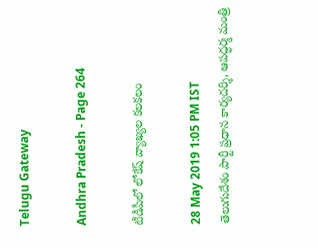Telugu Gateway

Andhra Pradesh - Page 264

టీడీపీలో లోకేష్ వ్యాఖ్యల కలకలం

28 May 2019 1:05 PM IST
తెలుగుదేశం పార్టీ ప్రధాన కార్యదర్శి, ఆపద్ధర్మ మంత్రి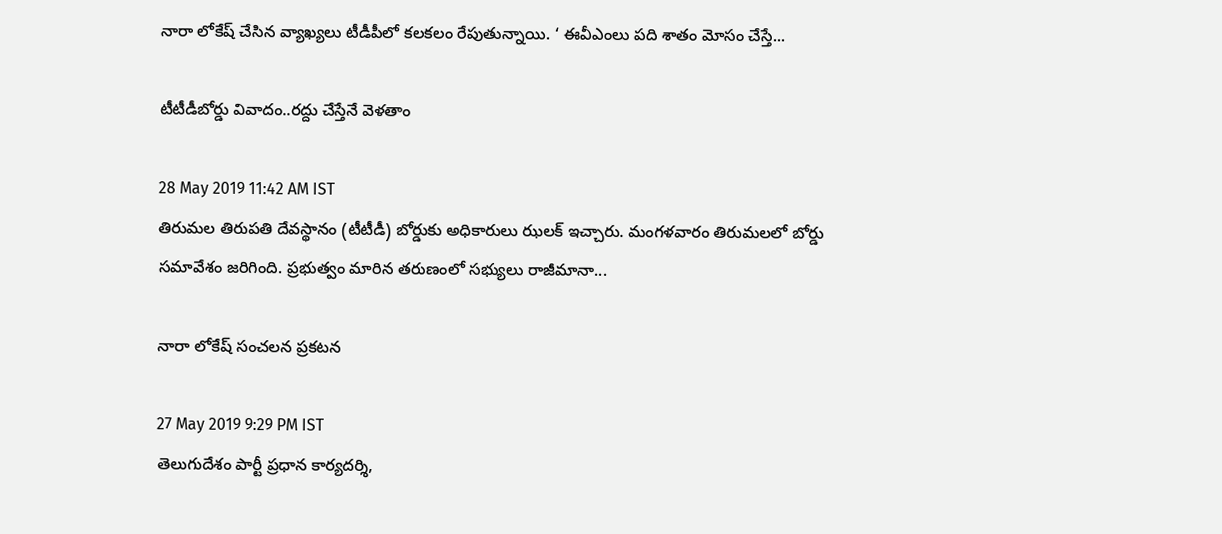నారా లోకేష్ చేసిన వ్యాఖ్యలు టీడీపీలో కలకలం రేపుతున్నాయి. ‘ ఈవీఎంలు పది శాతం మోసం చేస్తే...

టీటీడీబోర్డు వివాదం..రద్దు చేస్తేనే వెళతాం

28 May 2019 11:42 AM IST
తిరుమల తిరుపతి దేవస్థానం (టీటీడీ) బోర్డుకు అధికారులు ఝలక్ ఇచ్చారు. మంగళవారం తిరుమలలో బోర్డు సమావేశం జరిగింది. ప్రభుత్వం మారిన తరుణంలో సభ్యులు రాజీమానా...

నారా లోకేష్ సంచలన ప్రకటన

27 May 2019 9:29 PM IST
తెలుగుదేశం పార్టీ ప్రధాన కార్యదర్శి,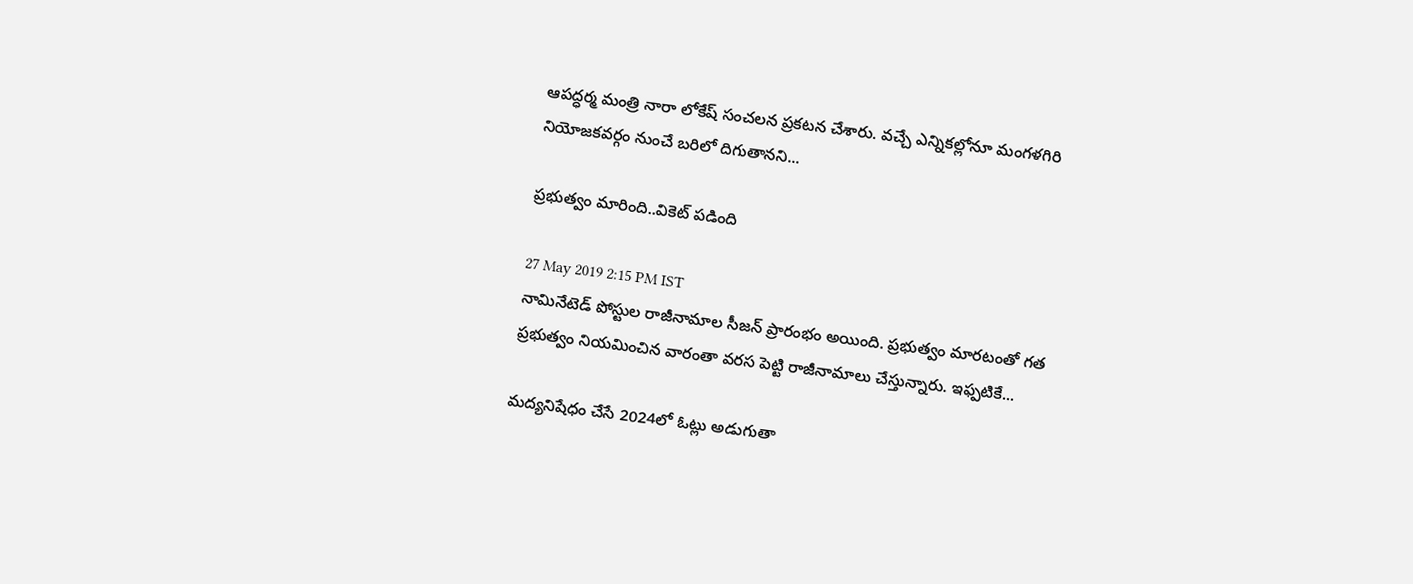ఆపద్ధర్మ మంత్రి నారా లోకేష్ సంచలన ప్రకటన చేశారు. వచ్చే ఎన్నికల్లోనూ మంగళగిరి నియోజకవర్గం నుంచే బరిలో దిగుతానని...

ప్రభుత్వం మారింది..వికెట్ పడింది

27 May 2019 2:15 PM IST
నామినేటెడ్ పోస్టుల రాజీనామాల సీజన్ ప్రారంభం అయింది. ప్రభుత్వం మారటంతో గత ప్రభుత్వం నియమించిన వారంతా వరస పెట్టి రాజీనామాలు చేస్తున్నారు. ఇఫ్పటికే...

మద్యనిషేధం చేసే 2024లో ఓట్లు అడుగుతా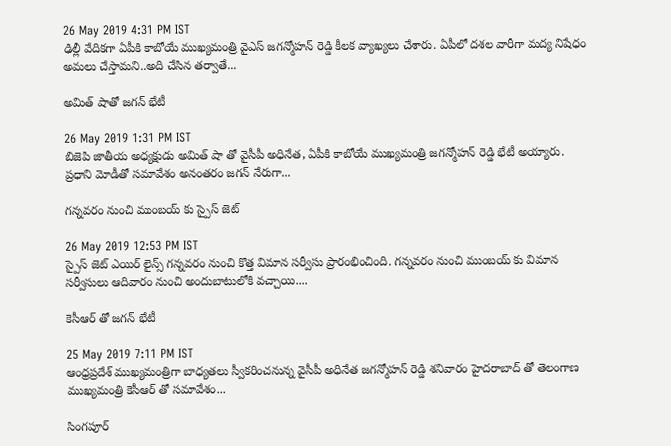26 May 2019 4:31 PM IST
ఢిల్లీ వేదికగా ఏపీకి కాబోయే ముఖ్యమంత్రి వైఎస్ జగన్మోహన్ రెడ్డి కీలక వ్యాఖ్యలు చేశారు. ఏపీలో దశల వారీగా మద్య నిషేధం అమలు చేస్తామని..అది చేసిన తర్వాతే...

అమిత్ షాతో జగన్ భేటీ

26 May 2019 1:31 PM IST
బిజెపి జాతీయ అధ్యక్షుడు అమిత్ షా తో వైసీపీ అధినేత, ఏపీకి కాబోయే ముఖ్యమంత్రి జగన్మోహన్ రెడ్డి భేటీ అయ్యారు. ప్రధాని మోడీతో సమావేశం అనంతరం జగన్ నేరుగా...

గన్నవరం నుంచి ముంబయ్ కు స్పైస్ జెట్

26 May 2019 12:53 PM IST
స్పైస్ జెట్ ఎయిర్ లైన్స్ గన్నవరం నుంచి కొత్త విమాన సర్వీసు ప్రారంభించింది. గన్నవరం నుంచి ముంబయ్ కు విమాన సర్వీసులు ఆదివారం నుంచి అందుబాటులోకి వచ్చాయి....

కెసీఆర్ తో జగన్ భేటీ

25 May 2019 7:11 PM IST
ఆంధ్రప్రదేశ్ ముఖ్యమంత్రిగా బాధ్యతలు స్వీకరించనున్న వైసీపీ అధినేత జగన్మోహన్ రెడ్డి శనివారం హైదరాబాద్ తో తెలంగాణ ముఖ్యమంత్రి కెసీఆర్ తో సమావేశం...

సింగపూర్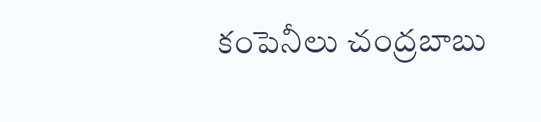కంపెనీలు చంద్రబాబు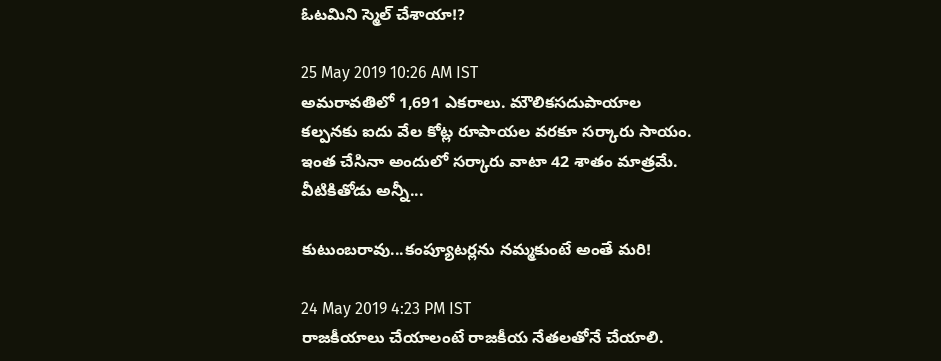ఓటమిని స్మెల్ చేశాయా!?

25 May 2019 10:26 AM IST
అమరావతిలో 1,691 ఎకరాలు. మౌలికసదుపాయాల కల్పనకు ఐదు వేల కోట్ల రూపాయల వరకూ సర్కారు సాయం. ఇంత చేసినా అందులో సర్కారు వాటా 42 శాతం మాత్రమే. వీటికితోడు అన్నీ...

కుటుంబరావు...కంప్యూటర్లను నమ్మకుంటే అంతే మరి!

24 May 2019 4:23 PM IST
రాజకీయాలు చేయాలంటే రాజకీయ నేతలతోనే చేయాలి.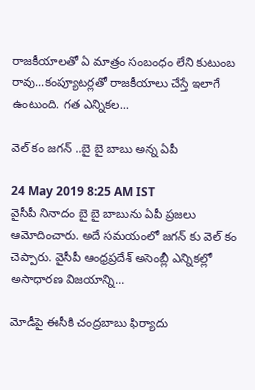రాజకీయాలతో ఏ మాత్రం సంబంధం లేని కుటుంబ రావు...కంప్యూటర్లతో రాజకీయాలు చేస్తే ఇలాగే ఉంటుంది. గత ఎన్నికల...

వెల్ కం జగన్ ..బై బై బాబు అన్న ఏపీ

24 May 2019 8:25 AM IST
వైసీపీ నినాదం బై బై బాబును ఏపీ ప్రజలు ఆమోదించారు. అదే సమయంలో జగన్ కు వెల్ కం చెప్పారు. వైసీపీ ఆంధ్రప్రదేశ్ అసెంబ్లీ ఎన్నికల్లో అసాధారణ విజయాన్ని...

మోడీపై ఈసీకి చంద్రబాబు ఫిర్యాదు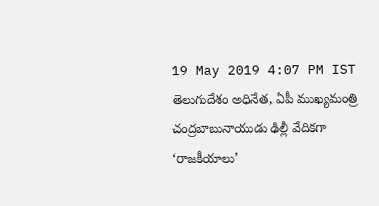19 May 2019 4:07 PM IST
తెలుగుదేశం అధినేత, ఏపీ ముఖ్యమంత్రి చంద్రబాబునాయుడు ఢిల్లీ వేదికగా ‘రాజకీయాలు’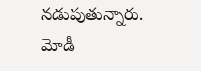నడుపుతున్నారు. మోడీ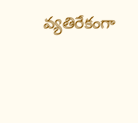వ్యతిరేకంగా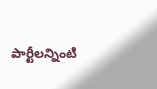పార్టీలన్నింటి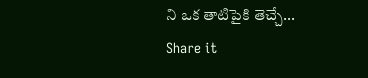ని ఒక తాటిపైకి తెచ్చే...
Share it